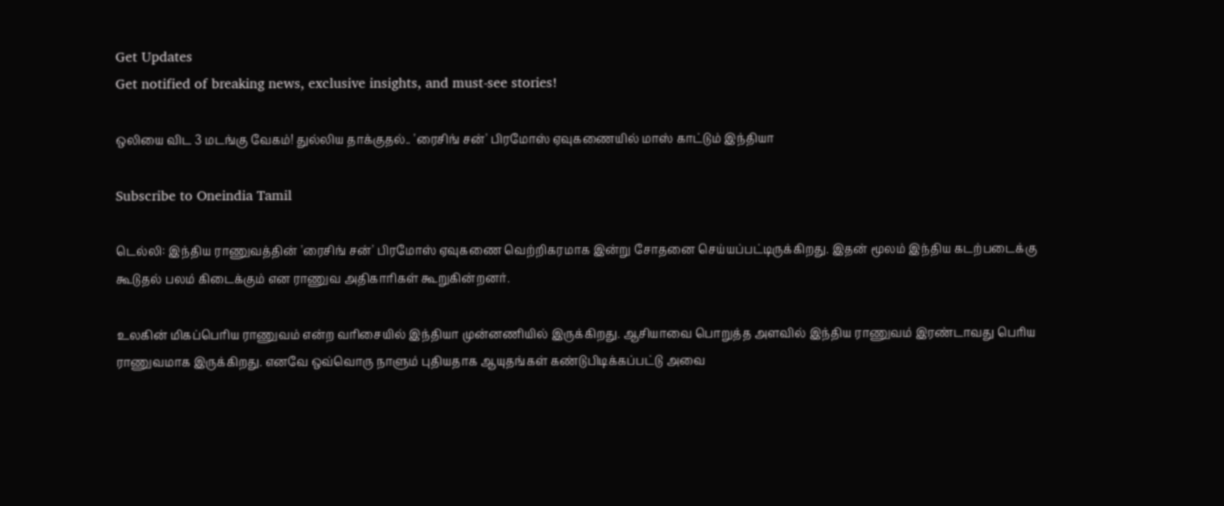Get Updates
Get notified of breaking news, exclusive insights, and must-see stories!

ஒலியை விட 3 மடங்கு வேகம்! துல்லிய தாக்குதல்.. 'ரைசிங் சன்' பிரமோஸ் ஏவுகணையில் மாஸ் காட்டும் இந்தியா

Subscribe to Oneindia Tamil

டெல்லி: இந்திய ராணுவத்தின் 'ரைசிங் சன்' பிரமோஸ் ஏவுகணை வெற்றிகரமாக இன்று சோதனை செய்யப்பட்டிருக்கிறது. இதன் மூலம் இந்திய கடற்படைக்கு கூடுதல் பலம் கிடைக்கும் என ராணுவ அதிகாரிகள் கூறுகின்றனர்.

உலகின் மிகப்பெரிய ராணுவம் என்ற வரிசையில் இந்தியா முன்னணியில் இருக்கிறது. ஆசியாவை பொறுத்த அளவில் இந்திய ராணுவம் இரண்டாவது பெரிய ராணுவமாக இருக்கிறது. எனவே ஒவ்வொரு நாளும் புதியதாக ஆயுதங்கள் கண்டுபிடிக்கப்பட்டு அவை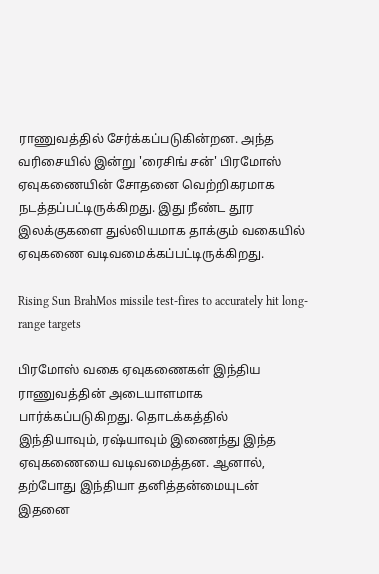ராணுவத்தில் சேர்க்கப்படுகின்றன. அந்த வரிசையில் இன்று 'ரைசிங் சன்' பிரமோஸ் ஏவுகணையின் சோதனை வெற்றிகரமாக நடத்தப்பட்டிருக்கிறது. இது நீண்ட தூர இலக்குகளை துல்லியமாக தாக்கும் வகையில் ஏவுகணை வடிவமைக்கப்பட்டிருக்கிறது.

Rising Sun BrahMos missile test-fires to accurately hit long-range targets

பிரமோஸ் வகை ஏவுகணைகள் இந்திய ராணுவத்தின் அடையாளமாக பார்க்கப்படுகிறது. தொடக்கத்தில் இந்தியாவும், ரஷ்யாவும் இணைந்து இந்த ஏவுகணையை வடிவமைத்தன. ஆனால், தற்போது இந்தியா தனித்தன்மையுடன் இதனை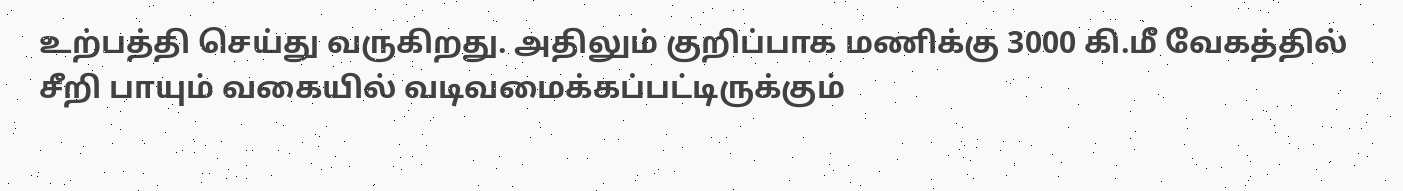உற்பத்தி செய்து வருகிறது. அதிலும் குறிப்பாக மணிக்கு 3000 கி.மீ வேகத்தில் சீறி பாயும் வகையில் வடிவமைக்கப்பட்டிருக்கும்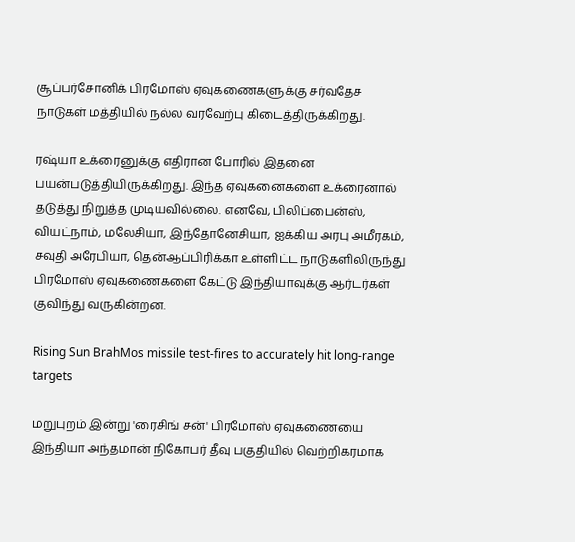சூப்பர்சோனிக் பிரமோஸ் ஏவுகணைகளுக்கு சர்வதேச நாடுகள் மத்தியில் நல்ல வரவேற்பு கிடைத்திருக்கிறது.

ரஷ்யா உக்ரைனுக்கு எதிரான போரில் இதனை பயன்படுத்தியிருக்கிறது. இந்த ஏவுகனைகளை உக்ரைனால் தடுத்து நிறுத்த முடியவில்லை. எனவே, பிலிப்பைன்ஸ், வியட்நாம், மலேசியா, இந்தோனேசியா, ஐக்கிய அரபு அமீரகம், சவுதி அரேபியா, தென்ஆப்பிரிக்கா உள்ளிட்ட நாடுகளிலிருந்து பிரமோஸ் ஏவுகணைகளை கேட்டு இந்தியாவுக்கு ஆர்டர்கள் குவிந்து வருகின்றன.

Rising Sun BrahMos missile test-fires to accurately hit long-range targets

மறுபுறம் இன்று 'ரைசிங் சன்' பிரமோஸ் ஏவுகணையை இந்தியா அந்தமான் நிகோபர் தீவு பகுதியில் வெற்றிகரமாக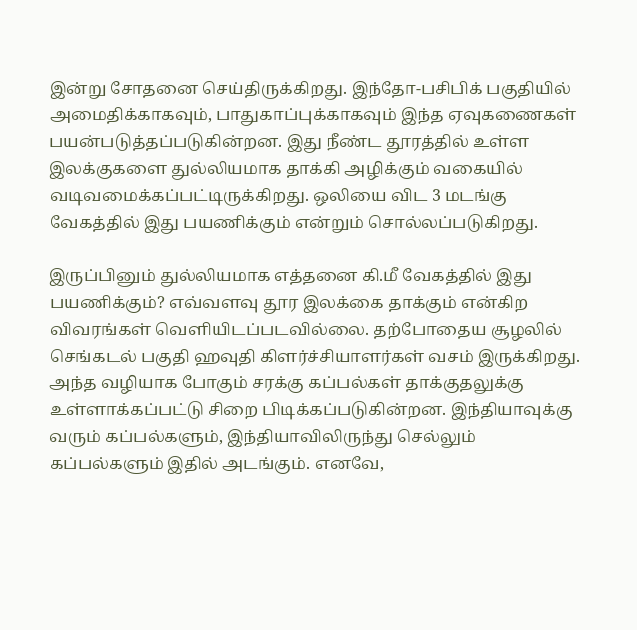இன்று சோதனை செய்திருக்கிறது. இந்தோ-பசிபிக் பகுதியில் அமைதிக்காகவும், பாதுகாப்புக்காகவும் இந்த ஏவுகணைகள் பயன்படுத்தப்படுகின்றன. இது நீண்ட தூரத்தில் உள்ள இலக்குகளை துல்லியமாக தாக்கி அழிக்கும் வகையில் வடிவமைக்கப்பட்டிருக்கிறது. ஒலியை விட 3 மடங்கு வேகத்தில் இது பயணிக்கும் என்றும் சொல்லப்படுகிறது.

இருப்பினும் துல்லியமாக எத்தனை கி.மீ வேகத்தில் இது பயணிக்கும்? எவ்வளவு தூர இலக்கை தாக்கும் என்கிற விவரங்கள் வெளியிடப்படவில்லை. தற்போதைய சூழலில் செங்கடல் பகுதி ஹவுதி கிளர்ச்சியாளர்கள் வசம் இருக்கிறது. அந்த வழியாக போகும் சரக்கு கப்பல்கள் தாக்குதலுக்கு உள்ளாக்கப்பட்டு சிறை பிடிக்கப்படுகின்றன. இந்தியாவுக்கு வரும் கப்பல்களும், இந்தியாவிலிருந்து செல்லும் கப்பல்களும் இதில் அடங்கும். எனவே,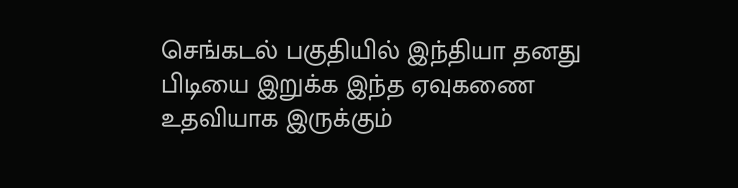செங்கடல் பகுதியில் இந்தியா தனது பிடியை இறுக்க இந்த ஏவுகணை உதவியாக இருக்கும்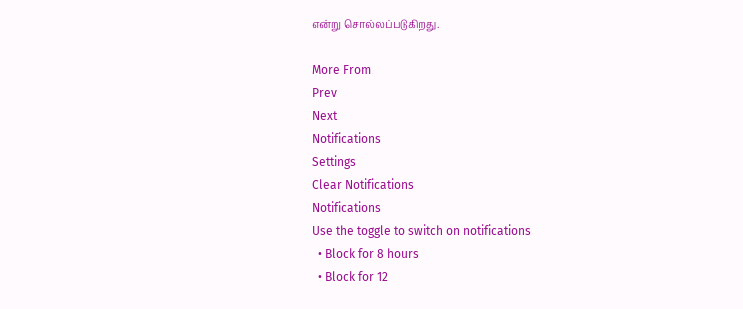என்று சொல்லப்படுகிறது.

More From
Prev
Next
Notifications
Settings
Clear Notifications
Notifications
Use the toggle to switch on notifications
  • Block for 8 hours
  • Block for 12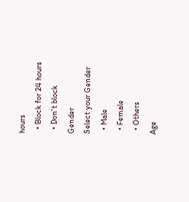hours
  • Block for 24 hours
  • Don't block
Gender
Select your Gender
  • Male
  • Female
  • Others
Age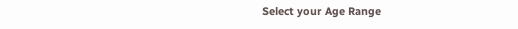Select your Age Range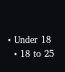• Under 18
  • 18 to 25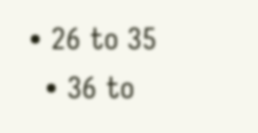• 26 to 35
  • 36 to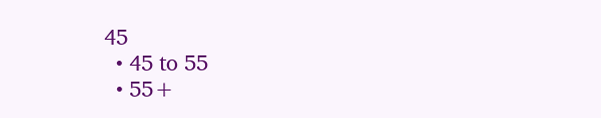45
  • 45 to 55
  • 55+